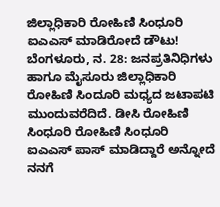ಜಿಲ್ಲಾಧಿಕಾರಿ ರೋಹಿಣಿ ಸಿಂಧೂರಿ ಐಎಎಸ್ ಮಾಡಿರೋದೆ ಡೌಟು!
ಬೆಂಗಳೂರು, ನ. 28: ಜನಪ್ರತಿನಿಧಿಗಳು ಹಾಗೂ ಮೈಸೂರು ಜಿಲ್ಲಾಧಿಕಾರಿ ರೋಹಿಣಿ ಸಿಂದೂರಿ ಮಧ್ಯದ ಜಟಾಪಟಿ ಮುಂದುವರೆದಿದೆ. ಡೀಸಿ ರೋಹಿಣಿ ಸಿಂಧೂರಿ ರೋಹಿಣಿ ಸಿಂಧೂರಿ ಐಎಎಸ್ ಪಾಸ್ ಮಾಡಿದ್ದಾರೆ ಅನ್ನೋದೆ ನನಗೆ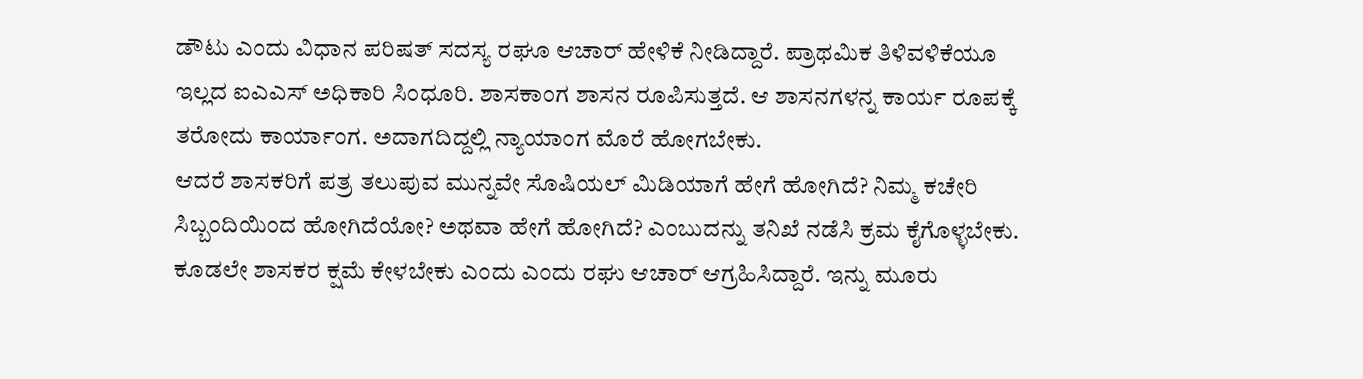ಡೌಟು ಎಂದು ವಿಧಾನ ಪರಿಷತ್ ಸದಸ್ಯ ರಘೂ ಆಚಾರ್ ಹೇಳಿಕೆ ನೀಡಿದ್ದಾರೆ. ಪ್ರಾಥಮಿಕ ತಿಳಿವಳಿಕೆಯೂ ಇಲ್ಲದ ಐಎಎಸ್ ಅಧಿಕಾರಿ ಸಿಂಧೂರಿ. ಶಾಸಕಾಂಗ ಶಾಸನ ರೂಪಿಸುತ್ತದೆ. ಆ ಶಾಸನಗಳನ್ನ ಕಾರ್ಯ ರೂಪಕ್ಕೆ ತರೋದು ಕಾರ್ಯಾಂಗ. ಅದಾಗದಿದ್ದಲ್ಲಿ ನ್ಯಾಯಾಂಗ ಮೊರೆ ಹೋಗಬೇಕು.
ಆದರೆ ಶಾಸಕರಿಗೆ ಪತ್ರ ತಲುಪುವ ಮುನ್ನವೇ ಸೊಷಿಯಲ್ ಮಿಡಿಯಾಗೆ ಹೇಗೆ ಹೋಗಿದೆ? ನಿಮ್ಮ ಕಚೇರಿ ಸಿಬ್ಬಂದಿಯಿಂದ ಹೋಗಿದೆಯೋ? ಅಥವಾ ಹೇಗೆ ಹೋಗಿದೆ? ಎಂಬುದನ್ನು ತನಿಖೆ ನಡೆಸಿ ಕ್ರಮ ಕೈಗೊಳ್ಳಬೇಕು. ಕೂಡಲೇ ಶಾಸಕರ ಕ್ಷಮೆ ಕೇಳಬೇಕು ಎಂದು ಎಂದು ರಘು ಆಚಾರ್ ಆಗ್ರಹಿಸಿದ್ದಾರೆ. ಇನ್ನು ಮೂರು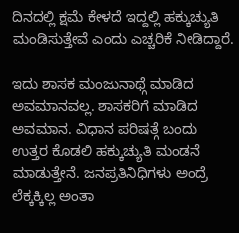ದಿನದಲ್ಲಿ ಕ್ಷಮೆ ಕೇಳದೆ ಇದ್ದಲ್ಲಿ ಹಕ್ಕುಚ್ಯುತಿ ಮಂಡಿಸುತ್ತೇವೆ ಎಂದು ಎಚ್ಚರಿಕೆ ನೀಡಿದ್ದಾರೆ.

ಇದು ಶಾಸಕ ಮಂಜುನಾಥ್ಗೆ ಮಾಡಿದ ಅವಮಾನವಲ್ಲ. ಶಾಸಕರಿಗೆ ಮಾಡಿದ ಅವಮಾನ. ವಿಧಾನ ಪರಿಷತ್ಗೆ ಬಂದು ಉತ್ತರ ಕೊಡಲಿ ಹಕ್ಕುಚ್ಯುತಿ ಮಂಡನೆ ಮಾಡುತ್ತೇನೆ. ಜನಪ್ರತಿನಿಧಿಗಳು ಅಂದ್ರೆ ಲೆಕ್ಕಕ್ಕಿಲ್ಲ ಅಂತಾ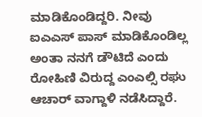ಮಾಡಿಕೊಂಡಿದ್ದರಿ. ನೀವು ಐಎಎಸ್ ಪಾಸ್ ಮಾಡಿಕೊಂಡಿಲ್ಲ ಅಂತಾ ನನಗೆ ಡೌಟಿದೆ ಎಂದು ರೋಹಿಣಿ ವಿರುದ್ದ ಎಂಎಲ್ಸಿ ರಘು ಆಚಾರ್ ವಾಗ್ದಾಳಿ ನಡೆಸಿದ್ದಾರೆ.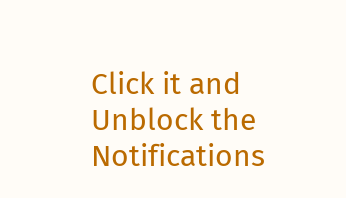Click it and Unblock the Notifications